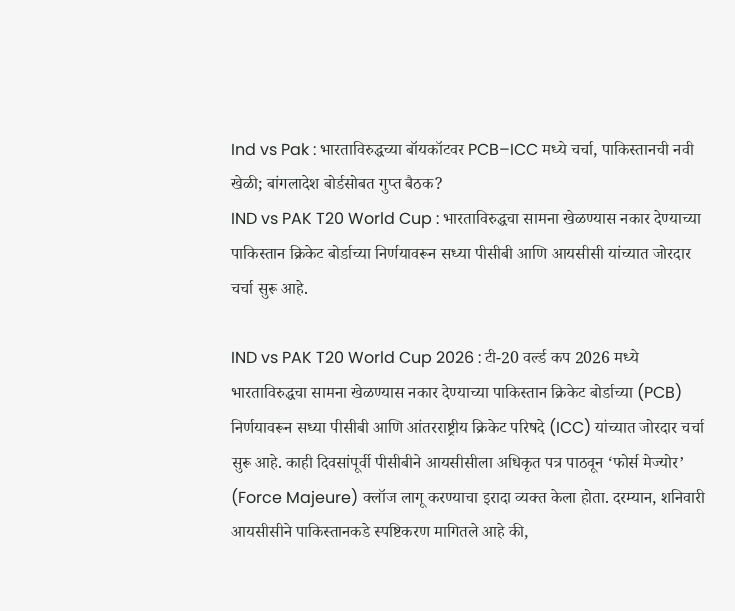Ind vs Pak : भारताविरुद्धच्या बॉयकॉटवर PCB–ICC मध्ये चर्चा, पाकिस्तानची नवी खेळी; बांगलादेश बोर्डसोबत गुप्त बैठक?
IND vs PAK T20 World Cup : भारताविरुद्धचा सामना खेळण्यास नकार देण्याच्या पाकिस्तान क्रिकेट बोर्डाच्या निर्णयावरून सध्या पीसीबी आणि आयसीसी यांच्यात जोरदार चर्चा सुरू आहे.

IND vs PAK T20 World Cup 2026 : टी-20 वर्ल्ड कप 2026 मध्ये भारताविरुद्धचा सामना खेळण्यास नकार देण्याच्या पाकिस्तान क्रिकेट बोर्डाच्या (PCB) निर्णयावरून सध्या पीसीबी आणि आंतरराष्ट्रीय क्रिकेट परिषदे (ICC) यांच्यात जोरदार चर्चा सुरू आहे. काही दिवसांपूर्वी पीसीबीने आयसीसीला अधिकृत पत्र पाठवून ‘फोर्स मेज्योर’ (Force Majeure) क्लॉज लागू करण्याचा इरादा व्यक्त केला होता. दरम्यान, शनिवारी आयसीसीने पाकिस्तानकडे स्पष्टिकरण मागितले आहे की,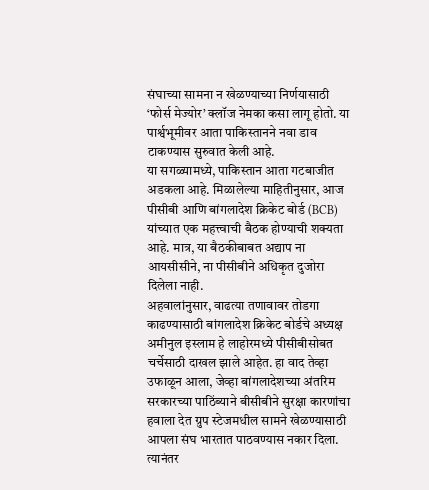संघाच्या सामना न खेळण्याच्या निर्णयासाठी ‘फोर्स मेज्योर’ क्लॉज नेमका कसा लागू होतो. या पार्श्वभूमीवर आता पाकिस्तानने नवा डाव टाकण्यास सुरुवात केली आहे.
या सगळ्यामध्ये, पाकिस्तान आता गटबाजीत अडकला आहे. मिळालेल्या माहितीनुसार, आज पीसीबी आणि बांगलादेश क्रिकेट बोर्ड (BCB) यांच्यात एक महत्त्वाची बैठक होण्याची शक्यता आहे. मात्र, या बैठकीबाबत अद्याप ना आयसीसीने, ना पीसीबीने अधिकृत दुजोरा दिलेला नाही.
अहवालांनुसार, वाढत्या तणावावर तोडगा काढण्यासाठी बांगलादेश क्रिकेट बोर्डचे अध्यक्ष अमीनुल इस्लाम हे लाहोरमध्ये पीसीबीसोबत चर्चेसाठी दाखल झाले आहेत. हा वाद तेव्हा उफाळून आला, जेव्हा बांगलादेशच्या अंतरिम सरकारच्या पाठिंब्याने बीसीबीने सुरक्षा कारणांचा हवाला देत ग्रुप स्टेजमधील सामने खेळण्यासाठी आपला संघ भारतात पाठवण्यास नकार दिला. त्यानंतर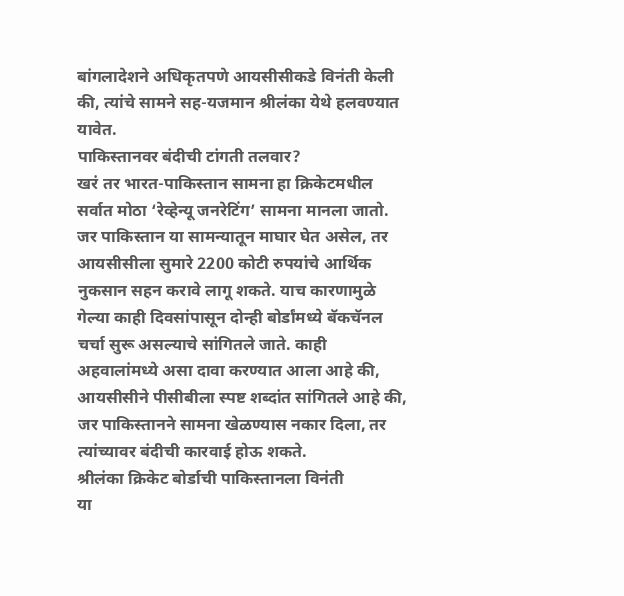बांगलादेशने अधिकृतपणे आयसीसीकडे विनंती केली की, त्यांचे सामने सह-यजमान श्रीलंका येथे हलवण्यात यावेत.
पाकिस्तानवर बंदीची टांगती तलवार?
खरं तर भारत-पाकिस्तान सामना हा क्रिकेटमधील सर्वात मोठा ‘रेव्हेन्यू जनरेटिंग’ सामना मानला जातो. जर पाकिस्तान या सामन्यातून माघार घेत असेल, तर आयसीसीला सुमारे 2200 कोटी रुपयांचे आर्थिक नुकसान सहन करावे लागू शकते. याच कारणामुळे गेल्या काही दिवसांपासून दोन्ही बोर्डांमध्ये बॅकचॅनल चर्चा सुरू असल्याचे सांगितले जाते. काही अहवालांमध्ये असा दावा करण्यात आला आहे की, आयसीसीने पीसीबीला स्पष्ट शब्दांत सांगितले आहे की, जर पाकिस्तानने सामना खेळण्यास नकार दिला, तर त्यांच्यावर बंदीची कारवाई होऊ शकते.
श्रीलंका क्रिकेट बोर्डाची पाकिस्तानला विनंती
या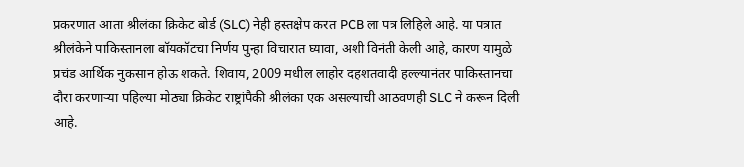प्रकरणात आता श्रीलंका क्रिकेट बोर्ड (SLC) नेही हस्तक्षेप करत PCB ला पत्र लिहिले आहे. या पत्रात श्रीलंकेने पाकिस्तानला बॉयकॉटचा निर्णय पुन्हा विचारात घ्यावा, अशी विनंती केली आहे, कारण यामुळे प्रचंड आर्थिक नुकसान होऊ शकते. शिवाय, 2009 मधील लाहोर दहशतवादी हल्ल्यानंतर पाकिस्तानचा दौरा करणाऱ्या पहिल्या मोठ्या क्रिकेट राष्ट्रांपैकी श्रीलंका एक असल्याची आठवणही SLC ने करून दिली आहे.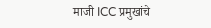माजी ICC प्रमुखांचे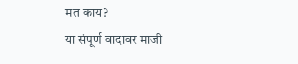मत काय?
या संपूर्ण वादावर माजी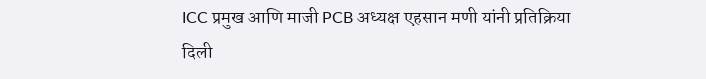ICC प्रमुख आणि माजी PCB अध्यक्ष एहसान मणी यांनी प्रतिक्रिया दिली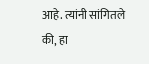आहे. त्यांनी सांगितले की, हा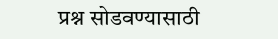प्रश्न सोडवण्यासाठी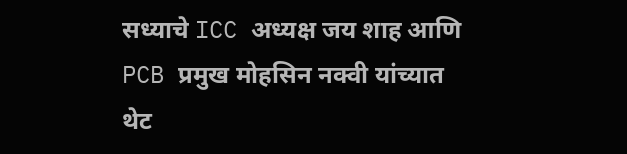सध्याचे ICC अध्यक्ष जय शाह आणि PCB प्रमुख मोहसिन नक्वी यांच्यात थेट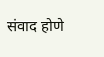संवाद होणे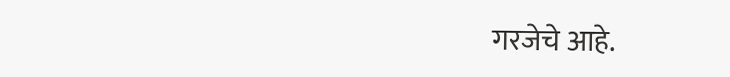गरजेचे आहे.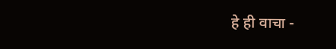हे ही वाचा -